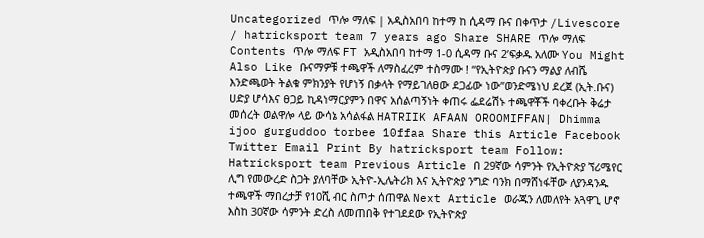Uncategorized ጥሎ ማለፍ | አዲስአበባ ከተማ ከ ሲዳማ ቡና በቀጥታ /Livescore / hatricksport team 7 years ago Share SHARE ጥሎ ማለፍ Contents ጥሎ ማለፍ FT አዲስአበባ ከተማ 1-0 ሲዳማ ቡና 2’ፍቃዱ አለሙ You Might Also Like ቡናማዎቹ ተጫዋች ለማስፈረም ተስማሙ ! “የኢትዮጵያ ቡናን ማልያ ለብሼ እንድጫወት ትልቁ ምክንያት የሆነኝ በቃላት የማይገለፀው ደጋፊው ነው”ወንድሜነህ ደረጀ (ኢት.ቡና) ሀድያ ሆሳእና ፀጋይ ኪዳነማርያምን በዋና አሰልጣኝነት ቀጠሩ ፌደሬሽኑ ተጫዋቾች ባቀረቡት ቅሬታ መሰረት ወልዋሎ ላይ ውሳኔ አሳልፋል HATRIIK AFAAN OROOMIFFAN| Dhimma ijoo gurguddoo torbee 10ffaa Share this Article Facebook Twitter Email Print By hatricksport team Follow: Hatricksport team Previous Article በ 29ኛው ሳምንት የኢትዮጵያ ኘሪሜየር ሊግ የመውረድ ስጋት ያለባቸው ኢትዮ-ኢሌትሪክ እና ኢትዮጵያ ንግድ ባንክ በማሸነፋቸው ለያንዳንዱ ተጫዋች ማበረታቻ የ10ሺ ብር ስጦታ ሰጠዋል Next Article ወራጁን ለመለየት አጓዋጊ ሆኖ እስከ 30ኛው ሳምንት ድረስ ለመጠበቅ የተገደደው የኢትዮጵያ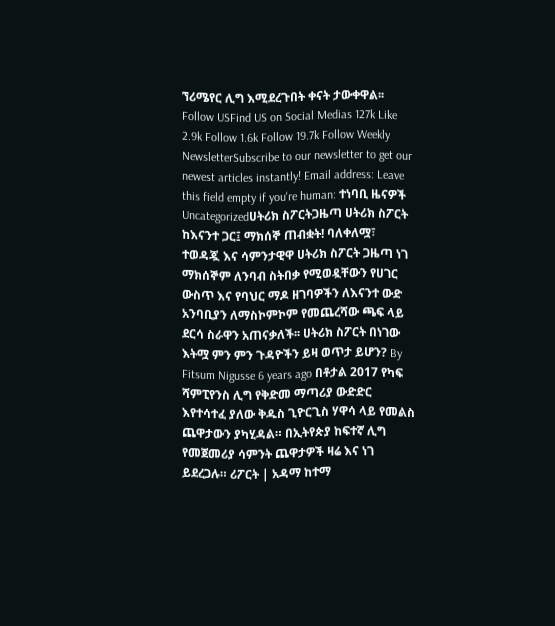ኘሪሜየር ሊግ እሚደረጉበት ቀናት ታውቀዋል፡፡ Follow USFind US on Social Medias 127k Like 2.9k Follow 1.6k Follow 19.7k Follow Weekly NewsletterSubscribe to our newsletter to get our newest articles instantly! Email address: Leave this field empty if you're human: ተነባቢ ዜናዎች Uncategorizedሀትሪክ ስፖርትጋዜጣ ሀትሪክ ስፖርት ከእናንተ ጋር፤ ማክሰኞ ጠብቋት! ባለቀለሟ፣ ተወዳጇ እና ሳምንታዊዋ ሀትሪክ ስፖርት ጋዜጣ ነገ ማክሰኞም ለንባብ ስትበቃ የሚወዷቸውን የሀገር ውስጥ እና የባህር ማዶ ዘገባዎችን ለእናንተ ውድ አንባቢያን ለማስኮምኮም የመጨረሻው ጫፍ ላይ ደርሳ ስራዋን አጠናቃለች፡፡ ሀትሪክ ስፖርት በነገው እትሟ ምን ምን ጉዳዮችን ይዛ ወጥታ ይሆን? By Fitsum Nigusse 6 years ago በቶታል 2017 የካፍ ሻምፒየንስ ሊግ የቅድመ ማጣሪያ ውድድር እየተሳተፈ ያለው ቅዱስ ጊዮርጊስ ሃዋሳ ላይ የመልስ ጨዋታውን ያካሂዳል። በኢትየጵያ ከፍተኛ ሊግ የመጀመሪያ ሳምንት ጨዋታዎች ዛሬ እና ነገ ይደረጋሉ። ሪፖርት | አዳማ ከተማ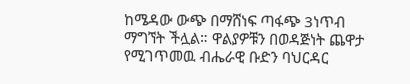ከሜዳው ውጭ በማሸነፍ ጣፋጭ 3ነጥብ ማግኘት ችሏል። ዋልያዎቹን በወዳጅነት ጨዋታ የሚገጥመዉ ብሔራዊ ቡድን ባህርዳር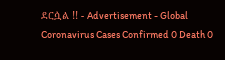ደርሷል !! - Advertisement - Global Coronavirus Cases Confirmed 0 Death 0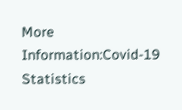More Information:Covid-19 Statistics